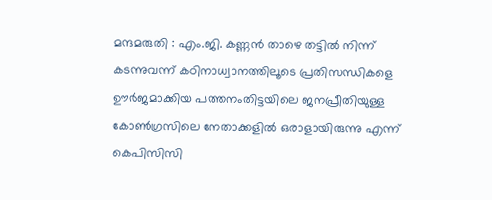മന്ദമരുതി : എം.ജി. കണ്ണൻ താഴെ തട്ടിൽ നിന്ന് കടന്നുവന്ന് കഠിനാധ്വാനത്തിലൂടെ പ്രതിസന്ധികളെ ഊർജമാക്കിയ പത്തനംതിട്ടയിലെ ജനപ്രീതിയുള്ള കോൺഗ്രസിലെ നേതാക്കളിൽ ഒരാളായിരുന്നു എന്ന് കെപിസിസി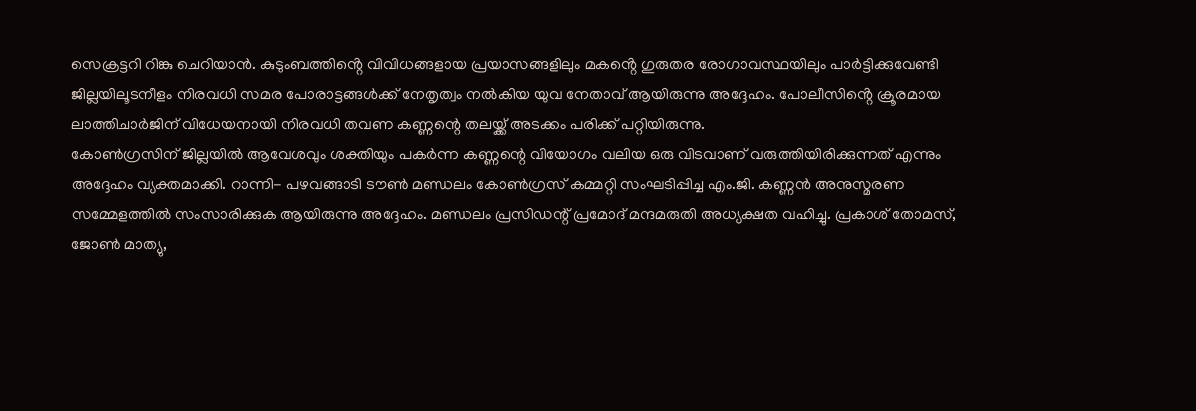സെക്രട്ടറി റിങ്കു ചെറിയാൻ. കുടുംബത്തിൻ്റെ വിവിധങ്ങളായ പ്രയാസങ്ങളിലും മകൻ്റെ ഗുരുതര രോഗാവസ്ഥയിലും പാർട്ടിക്കുവേണ്ടി ജില്ലയിലൂടനീളം നിരവധി സമര പോരാട്ടങ്ങൾക്ക് നേതൃത്വം നൽകിയ യുവ നേതാവ് ആയിരുന്നു അദ്ദേഹം. പോലീസിൻ്റെ ക്രൂരമായ ലാത്തിചാർജിന് വിധേയനായി നിരവധി തവണ കണ്ണന്റെ തലയ്ക്ക് അടക്കം പരിക്ക് പറ്റിയിരുന്നു.
കോൺഗ്രസിന് ജില്ലയിൽ ആവേശവും ശക്തിയും പകർന്ന കണ്ണന്റെ വിയോഗം വലിയ ഒരു വിടവാണ് വരുത്തിയിരിക്കുന്നത് എന്നും അദ്ദേഹം വ്യക്തമാക്കി. റാന്നി- പഴവങ്ങാടി ടൗൺ മണ്ഡലം കോൺഗ്രസ് കമ്മറ്റി സംഘടിപ്പിച്ച എം.ജി. കണ്ണൻ അനുസ്മരണ സമ്മേളത്തിൽ സംസാരിക്കുക ആയിരുന്നു അദ്ദേഹം. മണ്ഡലം പ്രസിഡന്റ് പ്രമോദ് മന്ദമരുതി അധ്യക്ഷത വഹിച്ചു. പ്രകാശ് തോമസ്, ജോൺ മാത്യു,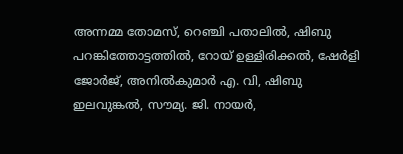അന്നമ്മ തോമസ്, റെഞ്ചി പതാലിൽ, ഷിബു പറങ്കിത്തോട്ടത്തിൽ, റോയ് ഉള്ളിരിക്കൽ, ഷേർളി ജോർജ്, അനിൽകുമാർ എ. വി, ഷിബു ഇലവുങ്കൽ, സൗമ്യ. ജി. നായർ,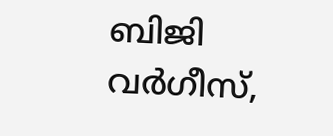ബിജി വർഗീസ്,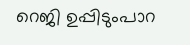റെജി ഉപ്പിടുംപാറ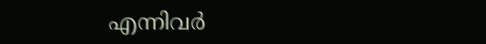എന്നിവർ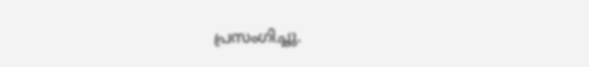പ്രസംഗിച്ചു.